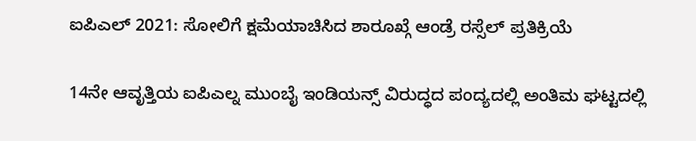ಐಪಿಎಲ್ 2021: ಸೋಲಿಗೆ ಕ್ಷಮೆಯಾಚಿಸಿದ ಶಾರೂಖ್ಗೆ ಆಂಡ್ರೆ ರಸ್ಸೆಲ್ ಪ್ರತಿಕ್ರಿಯೆ

14ನೇ ಆವೃತ್ತಿಯ ಐಪಿಎಲ್ನ ಮುಂಬೈ ಇಂಡಿಯನ್ಸ್ ವಿರುದ್ಧದ ಪಂದ್ಯದಲ್ಲಿ ಅಂತಿಮ ಘಟ್ಟದಲ್ಲಿ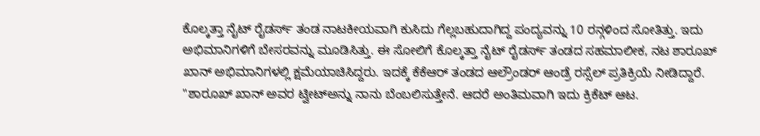ಕೊಲ್ಕತ್ತಾ ನೈಟ್ ರೈಡರ್ಸ್ ತಂಡ ನಾಟಕೀಯವಾಗಿ ಕುಸಿದು ಗೆಲ್ಲಬಹುದಾಗಿದ್ದ ಪಂದ್ಯವನ್ನು 10 ರನ್ಗಳಿಂದ ಸೋತಿತ್ತು. ಇದು ಅಭಿಮಾನಿಗಳಿಗೆ ಬೇಸರವನ್ನು ಮೂಡಿಸಿತ್ತು. ಈ ಸೋಲಿಗೆ ಕೊಲ್ಕತ್ತಾ ನೈಟ್ ರೈಡರ್ಸ್ ತಂಡದ ಸಹಮಾಲೀಕ, ನಟ ಶಾರೂಖ್ ಖಾನ್ ಅಭಿಮಾನಿಗಳಲ್ಲಿ ಕ್ಷಮೆಯಾಚಿಸಿದ್ದರು. ಇದಕ್ಕೆ ಕೆಕೆಆರ್ ತಂಡದ ಆಲ್ರೌಂಡರ್ ಆಂಡ್ರೆ ರಸ್ಸೆಲ್ ಪ್ರತಿಕ್ರಿಯೆ ನೀಡಿದ್ದಾರೆ.
"ಶಾರೂಖ್ ಖಾನ್ ಅವರ ಟ್ವೀಟ್ಅನ್ನು ನಾನು ಬೆಂಬಲಿಸುತ್ತೇನೆ. ಆದರೆ ಅಂತಿಮವಾಗಿ ಇದು ಕ್ರಿಕೆಟ್ ಆಟ.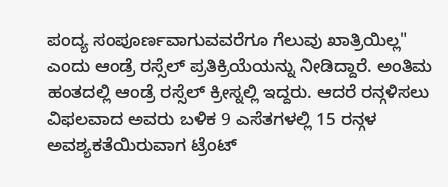ಪಂದ್ಯ ಸಂಪೂರ್ಣವಾಗುವವರೆಗೂ ಗೆಲುವು ಖಾತ್ರಿಯಿಲ್ಲ" ಎಂದು ಆಂಡ್ರೆ ರಸ್ಸೆಲ್ ಪ್ರತಿಕ್ರಿಯೆಯನ್ನು ನೀಡಿದ್ದಾರೆ. ಅಂತಿಮ ಹಂತದಲ್ಲಿ ಆಂಡ್ರೆ ರಸ್ಸೆಲ್ ಕ್ರೀಸ್ನಲ್ಲಿ ಇದ್ದರು. ಆದರೆ ರನ್ಗಳಿಸಲು ವಿಫಲವಾದ ಅವರು ಬಳಿಕ 9 ಎಸೆತಗಳಲ್ಲಿ 15 ರನ್ಗಳ ಅವಶ್ಯಕತೆಯಿರುವಾಗ ಟ್ರೆಂಟ್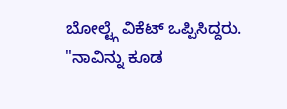ಬೋಲ್ಟ್ಗೆ ವಿಕೆಟ್ ಒಪ್ಪಿಸಿದ್ದರು.
"ನಾವಿನ್ನು ಕೂಡ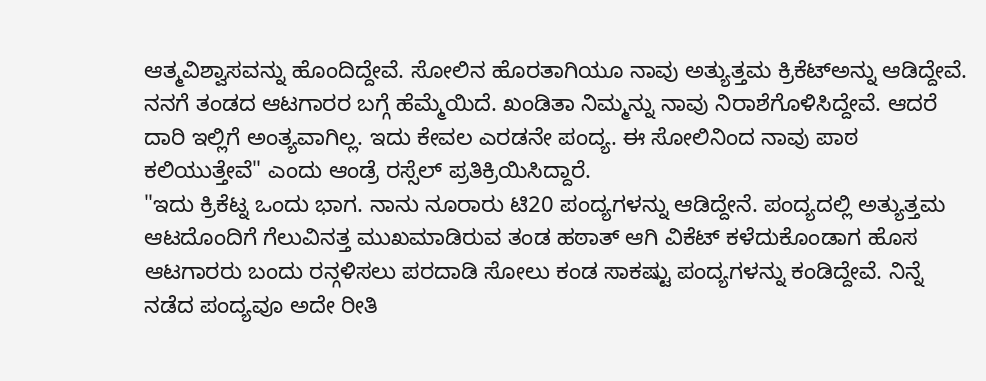ಆತ್ಮವಿಶ್ವಾಸವನ್ನು ಹೊಂದಿದ್ದೇವೆ. ಸೋಲಿನ ಹೊರತಾಗಿಯೂ ನಾವು ಅತ್ಯುತ್ತಮ ಕ್ರಿಕೆಟ್ಅನ್ನು ಆಡಿದ್ದೇವೆ. ನನಗೆ ತಂಡದ ಆಟಗಾರರ ಬಗ್ಗೆ ಹೆಮ್ಮೆಯಿದೆ. ಖಂಡಿತಾ ನಿಮ್ಮನ್ನು ನಾವು ನಿರಾಶೆಗೊಳಿಸಿದ್ದೇವೆ. ಆದರೆ ದಾರಿ ಇಲ್ಲಿಗೆ ಅಂತ್ಯವಾಗಿಲ್ಲ. ಇದು ಕೇವಲ ಎರಡನೇ ಪಂದ್ಯ. ಈ ಸೋಲಿನಿಂದ ನಾವು ಪಾಠ ಕಲಿಯುತ್ತೇವೆ" ಎಂದು ಆಂಡ್ರೆ ರಸ್ಸೆಲ್ ಪ್ರತಿಕ್ರಿಯಿಸಿದ್ದಾರೆ.
"ಇದು ಕ್ರಿಕೆಟ್ನ ಒಂದು ಭಾಗ. ನಾನು ನೂರಾರು ಟಿ20 ಪಂದ್ಯಗಳನ್ನು ಆಡಿದ್ದೇನೆ. ಪಂದ್ಯದಲ್ಲಿ ಅತ್ಯುತ್ತಮ ಆಟದೊಂದಿಗೆ ಗೆಲುವಿನತ್ತ ಮುಖಮಾಡಿರುವ ತಂಡ ಹಠಾತ್ ಆಗಿ ವಿಕೆಟ್ ಕಳೆದುಕೊಂಡಾಗ ಹೊಸ ಆಟಗಾರರು ಬಂದು ರನ್ಗಳಿಸಲು ಪರದಾಡಿ ಸೋಲು ಕಂಡ ಸಾಕಷ್ಟು ಪಂದ್ಯಗಳನ್ನು ಕಂಡಿದ್ದೇವೆ. ನಿನ್ನೆ ನಡೆದ ಪಂದ್ಯವೂ ಅದೇ ರೀತಿ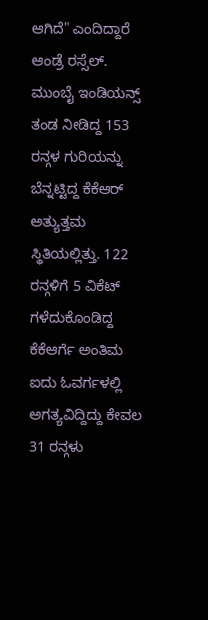ಆಗಿದೆ" ಎಂದಿದ್ದಾರೆ ಆಂಡ್ರೆ ರಸ್ಸೆಲ್.
ಮುಂಬೈ ಇಂಡಿಯನ್ಸ್ ತಂಡ ನೀಡಿದ್ದ 153 ರನ್ಗಳ ಗುರಿಯನ್ನು ಬೆನ್ನಟ್ಟಿದ್ದ ಕೆಕೆಆರ್ ಅತ್ಯುತ್ತಮ ಸ್ಥಿತಿಯಲ್ಲಿತ್ತು. 122 ರನ್ಗಳಿಗೆ 5 ವಿಕೆಟ್ ಗಳೆದುಕೊಂಡಿದ್ದ ಕೆಕೆಆರ್ಗೆ ಅಂತಿಮ ಐದು ಓವರ್ಗಳಲ್ಲಿ ಅಗತ್ಯವಿದ್ದಿದ್ದು ಕೇವಲ 31 ರನ್ಗಳು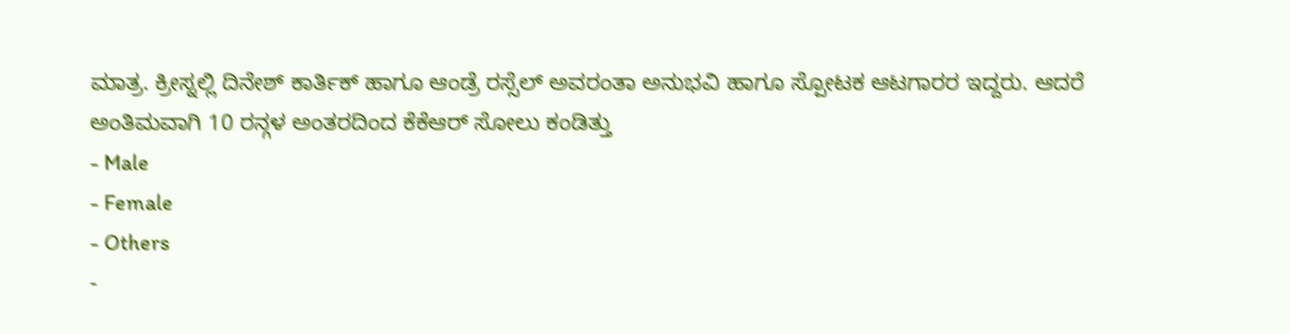ಮಾತ್ರ. ಕ್ರೀಸ್ನಲ್ಲಿ ದಿನೇಶ್ ಕಾರ್ತಿಕ್ ಹಾಗೂ ಆಂಡ್ರೆ ರಸ್ಸೆಲ್ ಅವರಂತಾ ಅನುಭವಿ ಹಾಗೂ ಸ್ಪೋಟಕ ಆಟಗಾರರ ಇದ್ದರು. ಆದರೆ ಅಂತಿಮವಾಗಿ 10 ರನ್ಗಳ ಅಂತರದಿಂದ ಕೆಕೆಆರ್ ಸೋಲು ಕಂಡಿತ್ತು
- Male
- Female
- Others
-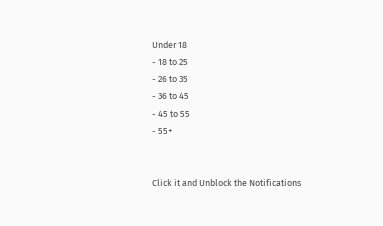Under 18
- 18 to 25
- 26 to 35
- 36 to 45
- 45 to 55
- 55+


Click it and Unblock the Notifications